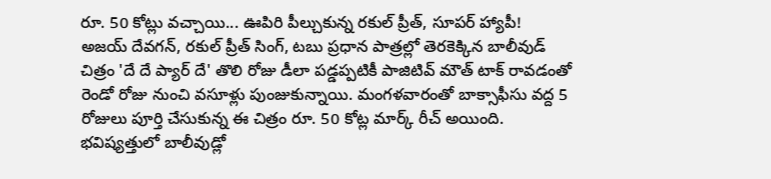రూ. 50 కోట్లు వచ్చాయి... ఊపిరి పీల్చుకున్న రకుల్ ప్రీత్, సూపర్ హ్యాపీ!
అజయ్ దేవగన్, రకుల్ ప్రీత్ సింగ్, టబు ప్రధాన పాత్రల్లో తెరకెక్కిన బాలీవుడ్ చిత్రం 'దే దే ప్యార్ దే' తొలి రోజు డీలా పడ్డప్పటికీ పాజిటివ్ మౌత్ టాక్ రావడంతో రెండో రోజు నుంచి వసూళ్లు పుంజుకున్నాయి. మంగళవారంతో బాక్సాఫీసు వద్ద 5 రోజులు పూర్తి చేసుకున్న ఈ చిత్రం రూ. 50 కోట్ల మార్క్ రీచ్ అయింది.
భవిష్యత్తులో బాలీవుడ్లో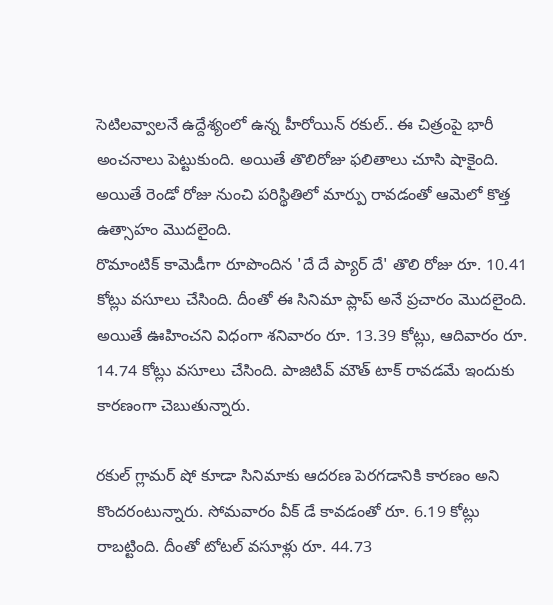సెటిలవ్వాలనే ఉద్దేశ్యంలో ఉన్న హీరోయిన్ రకుల్.. ఈ చిత్రంపై భారీ అంచనాలు పెట్టుకుంది. అయితే తొలిరోజు ఫలితాలు చూసి షాకైంది. అయితే రెండో రోజు నుంచి పరిస్థితిలో మార్పు రావడంతో ఆమెలో కొత్త ఉత్సాహం మొదలైంది.
రొమాంటిక్ కామెడీగా రూపొందిన 'దే దే ప్యార్ దే' తొలి రోజు రూ. 10.41 కోట్లు వసూలు చేసింది. దీంతో ఈ సినిమా ప్లాప్ అనే ప్రచారం మొదలైంది. అయితే ఊహించని విధంగా శనివారం రూ. 13.39 కోట్లు, ఆదివారం రూ. 14.74 కోట్లు వసూలు చేసింది. పాజిటివ్ మౌత్ టాక్ రావడమే ఇందుకు కారణంగా చెబుతున్నారు.

రకుల్ గ్లామర్ షో కూడా సినిమాకు ఆదరణ పెరగడానికి కారణం అని కొందరంటున్నారు. సోమవారం వీక్ డే కావడంతో రూ. 6.19 కోట్లు రాబట్టింది. దీంతో టోటల్ వసూళ్లు రూ. 44.73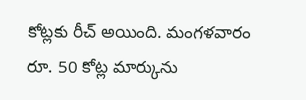కోట్లకు రీచ్ అయింది. మంగళవారం రూ. 50 కోట్ల మార్కును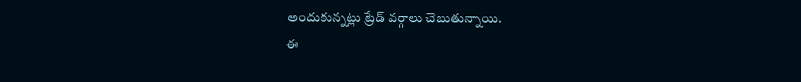అందుకున్నట్లు ట్రేడ్ వర్గాలు చెబుతున్నాయి.
ఈ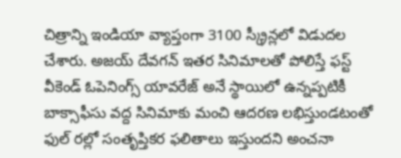చిత్రాన్ని ఇండియా వ్యాప్తంగా 3100 స్క్రీన్లలో విడుదల చేశారు. అజయ్ దేవగన్ ఇతర సినిమాలతో పోలిస్తే ఫస్ట్ వీకెండ్ ఓపెనింగ్స్ యావరేజ్ అనే స్థాయిలో ఉన్నప్పటికీ బాక్సాఫీసు వద్ద సినిమాకు మంచి ఆదరణ లభిస్తుండటంతో ఫుల్ రల్లో సంతృప్తికర ఫలితాలు ఇస్తుందని అంచనా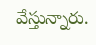వేస్తున్నారు.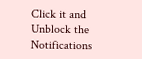Click it and Unblock the Notifications